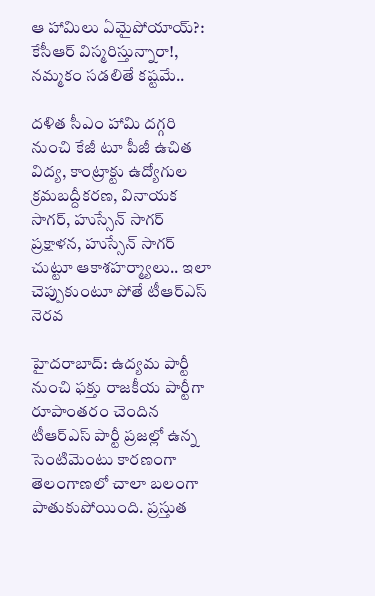ఆ హామిలు ఏమైపోయాయ్?: కేసీఆర్ విస్మరిస్తున్నారా!, నమ్మకం సడలితే కష్టమే..

దళిత సీఎం హామి దగ్గరి నుంచి కేజీ టూ పీజీ ఉచిత విద్య, కాంట్రాక్టు ఉద్యోగుల క్రమబద్దీకరణ, వినాయక సాగర్, హుస్సేన్ సాగర్ ప్రక్షాళన, హుస్సేన్ సాగర్ చుట్టూ ఆకాశహర్మ్యాలు.. ఇలా చెప్పుకుంటూ పోతే టీఆర్ఎస్ నెరవ

హైదరాబాద్: ఉద్యమ పార్టీ నుంచి ఫక్తు రాజకీయ పార్టీగా రూపాంతరం చెందిన టీఆర్ఎస్ పార్టీ ప్రజల్లో ఉన్న సెంటిమెంటు కారణంగా తెలంగాణలో చాలా బలంగా పాతుకుపోయింది. ప్రస్తుత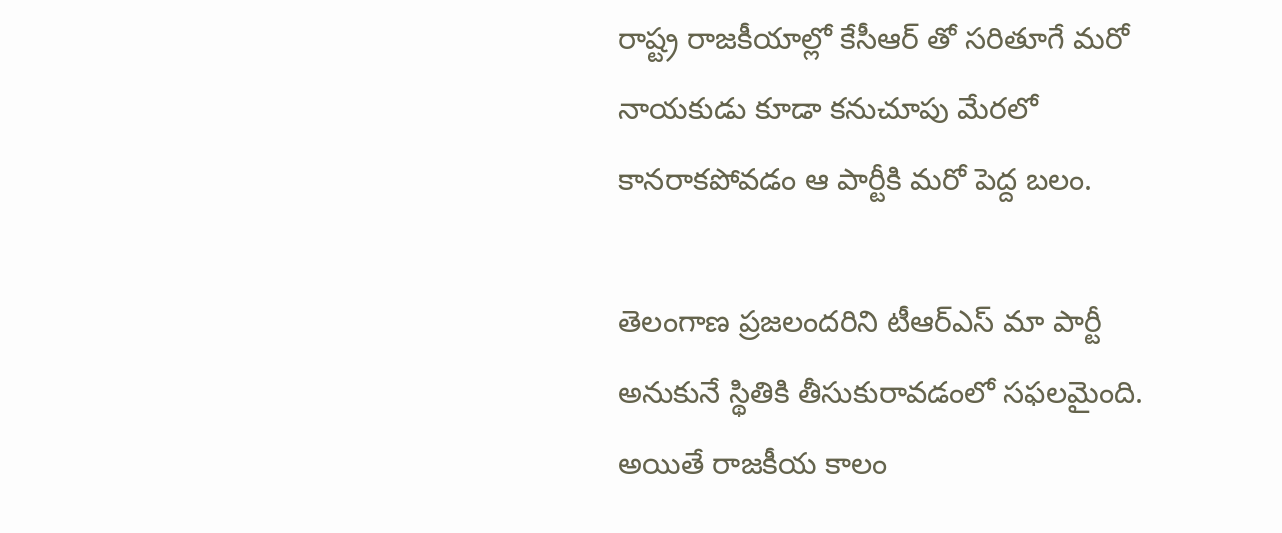రాష్ట్ర రాజకీయాల్లో కేసీఆర్ తో సరితూగే మరో నాయకుడు కూడా కనుచూపు మేరలో కానరాకపోవడం ఆ పార్టీకి మరో పెద్ద బలం.

తెలంగాణ ప్రజలందరిని టీఆర్ఎస్ మా పార్టీ అనుకునే స్థితికి తీసుకురావడంలో సఫలమైంది. అయితే రాజకీయ కాలం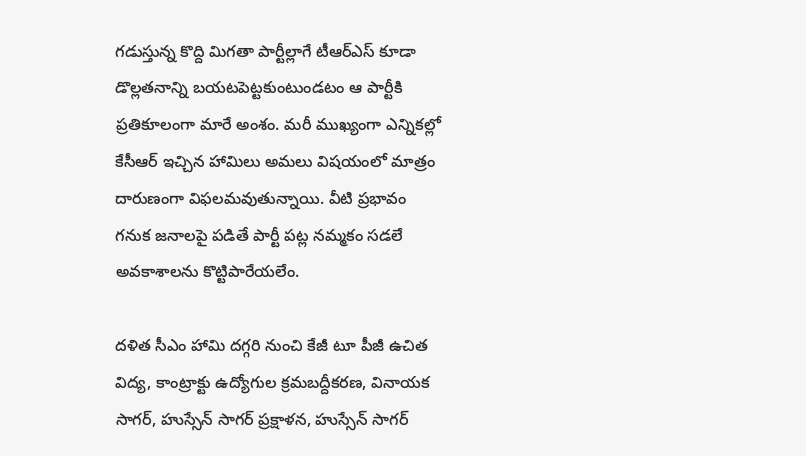గడుస్తున్న కొద్ది మిగతా పార్టీల్లాగే టీఆర్ఎస్ కూడా డొల్లతనాన్ని బయటపెట్టకుంటుండటం ఆ పార్టీకి ప్రతికూలంగా మారే అంశం. మరీ ముఖ్యంగా ఎన్నికల్లో కేసీఆర్ ఇచ్చిన హామిలు అమలు విషయంలో మాత్రం దారుణంగా విఫలమవుతున్నాయి. వీటి ప్రభావం గనుక జనాలపై పడితే పార్టీ పట్ల నమ్మకం సడలే అవకాశాలను కొట్టిపారేయలేం.

దళిత సీఎం హామి దగ్గరి నుంచి కేజీ టూ పీజీ ఉచిత విద్య, కాంట్రాక్టు ఉద్యోగుల క్రమబద్దీకరణ, వినాయక సాగర్, హుస్సేన్ సాగర్ ప్రక్షాళన, హుస్సేన్ సాగర్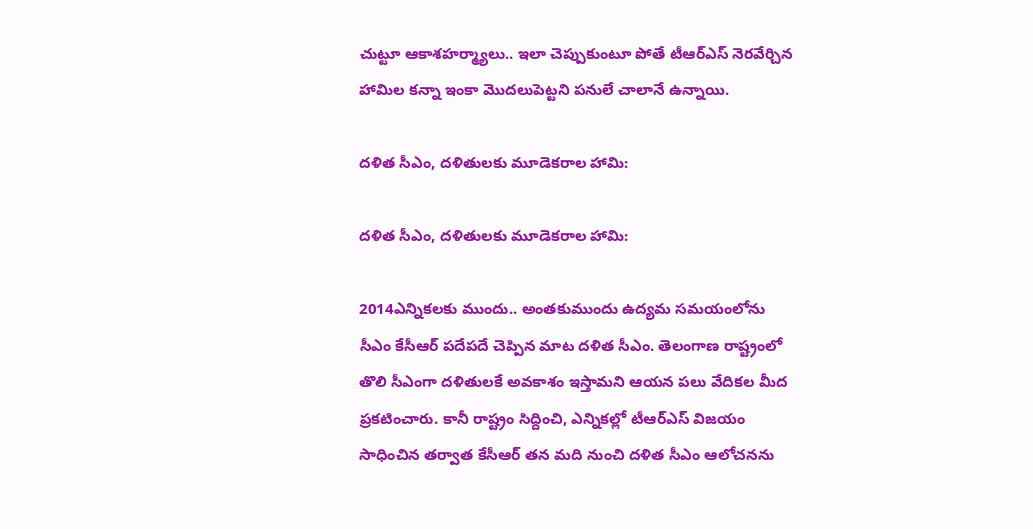చుట్టూ ఆకాశహర్మ్యాలు.. ఇలా చెప్పుకుంటూ పోతే టీఆర్ఎస్ నెరవేర్చిన హామిల కన్నా ఇంకా మొదలుపెట్టని పనులే చాలానే ఉన్నాయి.

దళిత సీఎం, దళితులకు మూడెకరాల హామి:

దళిత సీఎం, దళితులకు మూడెకరాల హామి:

2014ఎన్నికలకు ముందు.. అంతకుముందు ఉద్యమ సమయంలోను సీఎం కేసీఆర్ పదేపదే చెప్పిన మాట దళిత సీఎం. తెలంగాణ రాష్ట్రంలో తొలి సీఎంగా దళితులకే అవకాశం ఇస్తామని ఆయన పలు వేదికల మీద ప్రకటించారు. కానీ రాష్ట్రం సిద్దించి, ఎన్నికల్లో టీఆర్ఎస్ విజయం సాధించిన తర్వాత కేసీఆర్ తన మది నుంచి దళిత సీఎం ఆలోచనను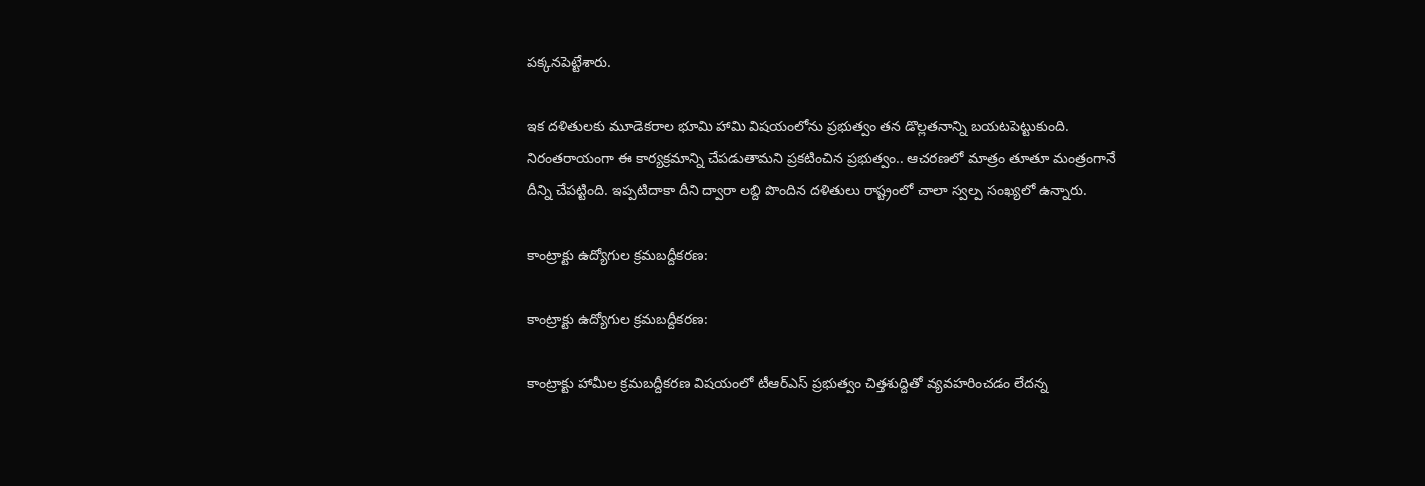పక్కనపెట్టేశారు.

ఇక దళితులకు మూడెకరాల భూమి హామి విషయంలోను ప్రభుత్వం తన డొల్లతనాన్ని బయటపెట్టుకుంది. నిరంతరాయంగా ఈ కార్యక్రమాన్ని చేపడుతామని ప్రకటించిన ప్రభుత్వం.. ఆచరణలో మాత్రం తూతూ మంత్రంగానే దీన్ని చేపట్టింది. ఇప్పటిదాకా దీని ద్వారా లబ్ది పొందిన దళితులు రాష్ట్రంలో చాలా స్వల్ప సంఖ్యలో ఉన్నారు.

కాంట్రాక్టు ఉద్యోగుల క్రమబద్దీకరణ:

కాంట్రాక్టు ఉద్యోగుల క్రమబద్దీకరణ:

కాంట్రాక్టు హామీల క్రమబద్దీకరణ విషయంలో టీఆర్ఎస్ ప్రభుత్వం చిత్తశుద్దితో వ్యవహరించడం లేదన్న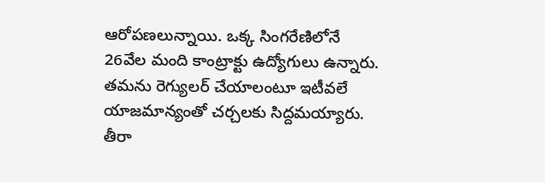ఆరోపణలున్నాయి. ఒక్క సింగరేణిలోనే 26వేల మంది కాంట్రాక్టు ఉద్యోగులు ఉన్నారు. తమను రెగ్యులర్ చేయాలంటూ ఇటీవలే యాజమాన్యంతో చర్చలకు సిద్దమయ్యారు. తీరా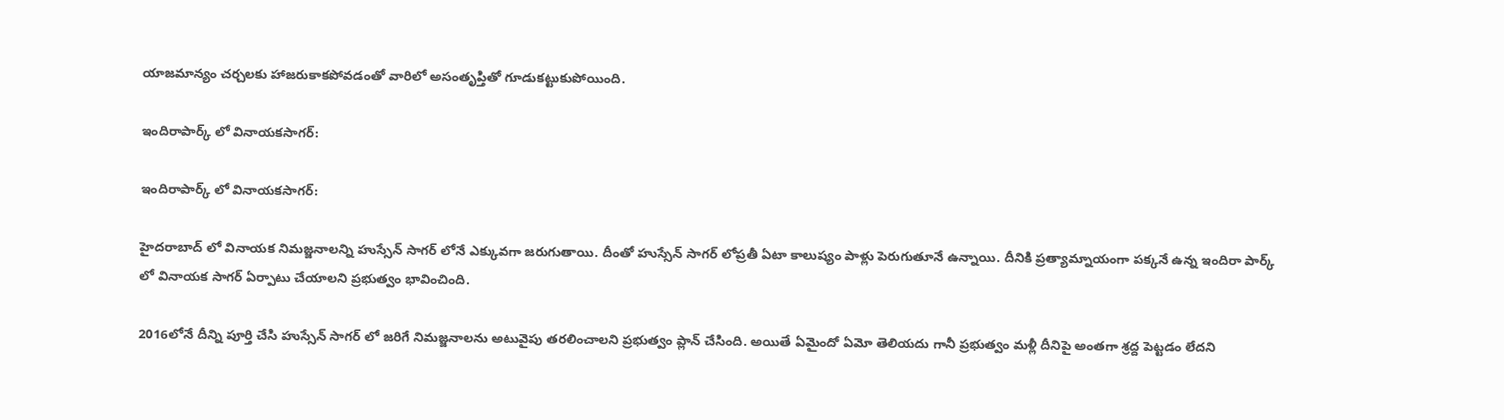యాజమాన్యం చర్చలకు హాజరుకాకపోవడంతో వారిలో అసంతృప్తితో గూడుకట్టుకుపోయింది.

ఇందిరాపార్క్ లో వినాయకసాగర్:

ఇందిరాపార్క్ లో వినాయకసాగర్:

హైదరాబాద్ లో వినాయక నిమజ్జనాలన్ని హుస్సేన్ సాగర్ లోనే ఎక్కువగా జరుగుతాయి. దీంతో హుస్సేన్ సాగర్ లోప్రతీ ఏటా కాలుష్యం పాళ్లు పెరుగుతూనే ఉన్నాయి. దీనికి ప్రత్యామ్నాయంగా పక్కనే ఉన్న ఇందిరా పార్క్ లో వినాయక సాగర్ ఏర్పాటు చేయాలని ప్రభుత్వం భావించింది.

2016లోనే దీన్ని పూర్తి చేసి హుస్సేన్ సాగర్ లో జరిగే నిమజ్జనాలను అటువైపు తరలించాలని ప్రభుత్వం ప్లాన్ చేసింది. అయితే ఏమైందో ఏమో తెలియదు గానీ ప్రభుత్వం మళ్లీ దీనిపై అంతగా శ్రద్ద పెట్టడం లేదని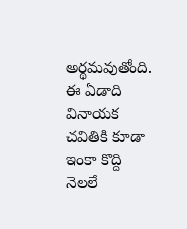అర్థమవుతోంది. ఈ ఏడాది వినాయక చవితికి కూడా ఇంకా కొద్ది నెలలే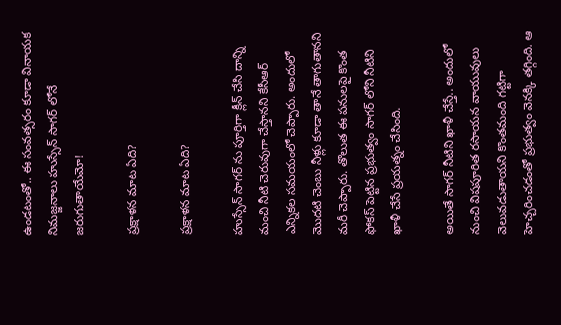ఉండటంతో.. ఈ సంవత్సరం కూడా వినాయక నిమజ్జనాలు హుస్సేన్ సాగర్ లోనే జరుగుతాయేమో!

ప్రక్షాళన మాట ఏది?

ప్రక్షాళన మాట ఏది?

హుస్సేన్ సాగర్ ను పూర్తిగా క్లీన్ చేసి దాన్ని మంచి నీటి చెరువుగా చేస్తానని కేసీఆర్ ఎన్నికల సమయంలో చెప్పారు. అందులో మొదటి చెంబు నీళ్లు కూడా తానే తాగుతానని మరీ చెప్పారు. తొలుత ఈ పనులపై కొంత ఫోకస్ పెట్టిన ప్రభుత్వం సాగర్ లోని నీటిని ఖాళీ చేసే ప్రయత్నం చేసింది.

అయితే సాగర్ నీటిని ఖాళీ చేస్తే.. అందులో నుంచి విషపూరిత రసాయన వాయువులు వెలువడుతాయని కొంతమంది గట్టిగా హెచ్చరించడంతో ప్రభుత్వం వెనక్కి తగ్గింది. ఆ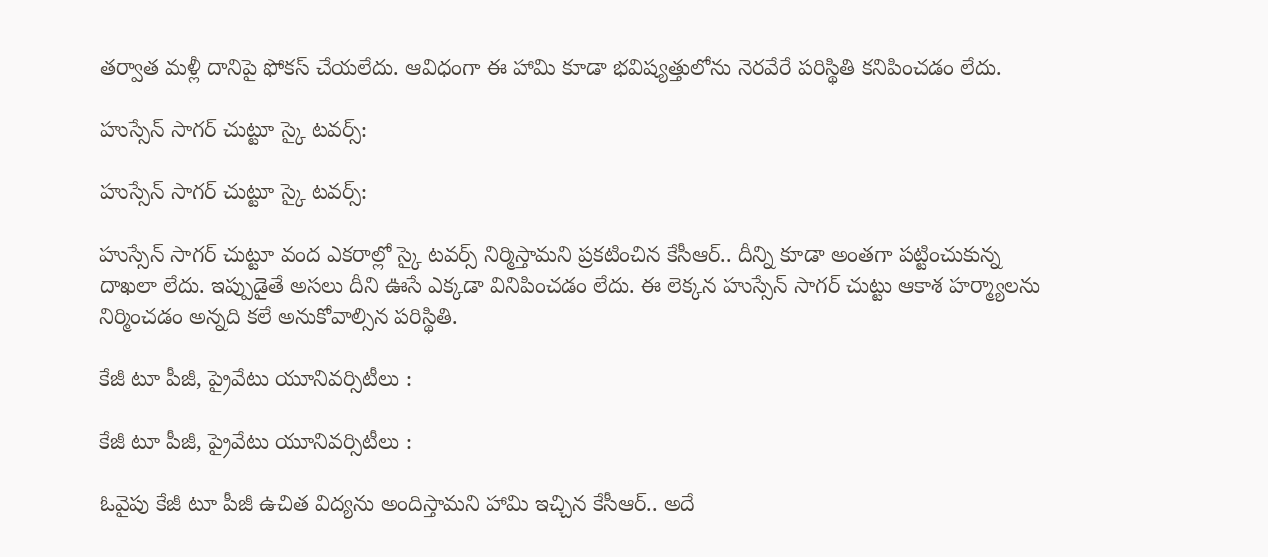తర్వాత మళ్లీ దానిపై ఫోకస్ చేయలేదు. ఆవిధంగా ఈ హామి కూడా భవిష్యత్తులోను నెరవేరే పరిస్థితి కనిపించడం లేదు.

హుస్సేన్ సాగర్ చుట్టూ స్కై టవర్స్:

హుస్సేన్ సాగర్ చుట్టూ స్కై టవర్స్:

హుస్సేన్ సాగర్ చుట్టూ వంద ఎకరాల్లో స్కై టవర్స్ నిర్మిస్తామని ప్రకటించిన కేసీఆర్.. దీన్ని కూడా అంతగా పట్టించుకున్న దాఖలా లేదు. ఇప్పుడైతే అసలు దీని ఊసే ఎక్కడా వినిపించడం లేదు. ఈ లెక్కన హుస్సేన్ సాగర్ చుట్టు ఆకాశ హర్మ్యాలను నిర్మించడం అన్నది కలే అనుకోవాల్సిన పరిస్థితి.

కేజీ టూ పీజీ, ప్రైవేటు యూనివర్సిటీలు :

కేజీ టూ పీజీ, ప్రైవేటు యూనివర్సిటీలు :

ఓవైపు కేజీ టూ పీజీ ఉచిత విద్యను అందిస్తామని హామి ఇచ్చిన కేసీఆర్.. అదే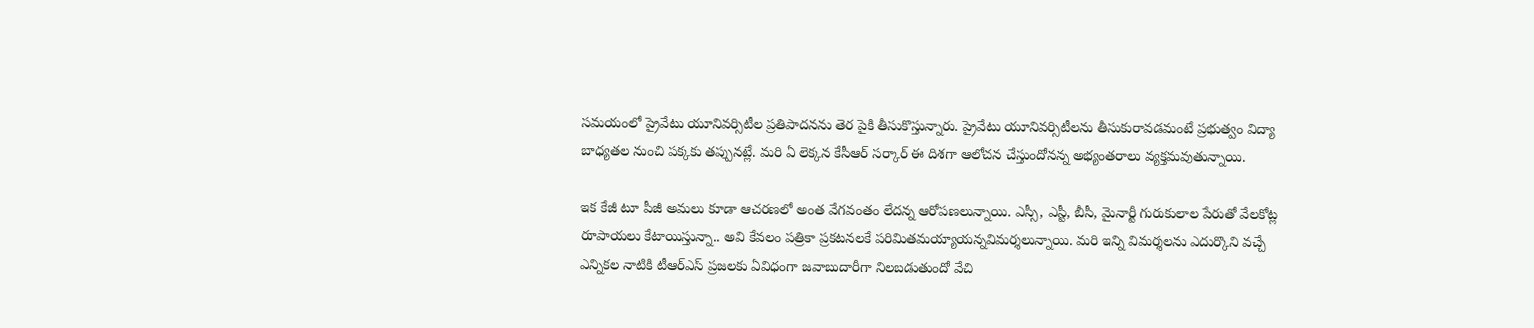సమయంలో ప్రైవేటు యూనివర్సిటీల ప్రతిపాదనను తెర పైకి తీసుకొస్తున్నారు. ప్రైవేటు యూనివర్సిటీలను తీసుకురావడమంటే ప్రభుత్వం విద్యా బాధ్యతల నుంచి పక్కకు తప్పునట్లే. మరి ఏ లెక్కన కేసీఆర్ సర్కార్ ఈ దిశగా ఆలోచన చేస్తుందోనన్న అభ్యంతరాలు వ్యక్తమవుతున్నాయి.

ఇక కేజీ టూ పీజీ అమలు కూడా ఆచరణలో అంత వేగవంతం లేదన్న ఆరోపణలున్నాయి. ఎస్సీ, ఎస్టీ, బీసీ, మైనార్టీ గురుకులాల పేరుతో వేలకోట్ల రూపాయలు కేటాయిస్తున్నా.. అవి కేవలం పత్రికా ప్రకటనలకే పరిమితమయ్యాయన్నవిమర్శలున్నాయి. మరి ఇన్ని విమర్శలను ఎదుర్కొని వచ్చే ఎన్నికల నాటికి టీఆర్ఎస్ ప్రజలకు ఏవిధంగా జవాబుదారీగా నిలబడుతుందో వేచి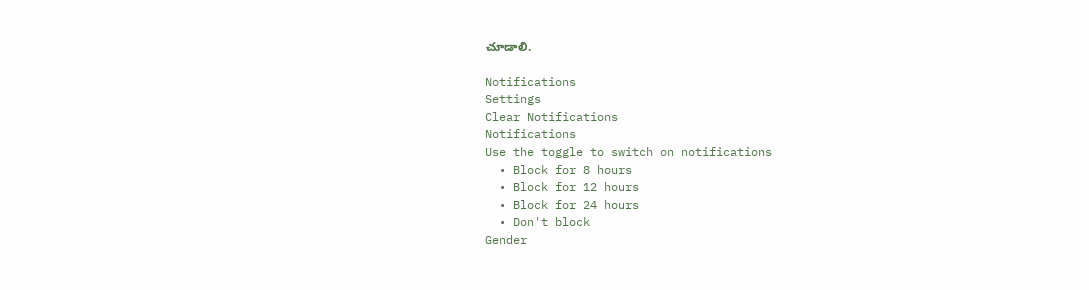చూడాలి.

Notifications
Settings
Clear Notifications
Notifications
Use the toggle to switch on notifications
  • Block for 8 hours
  • Block for 12 hours
  • Block for 24 hours
  • Don't block
Gender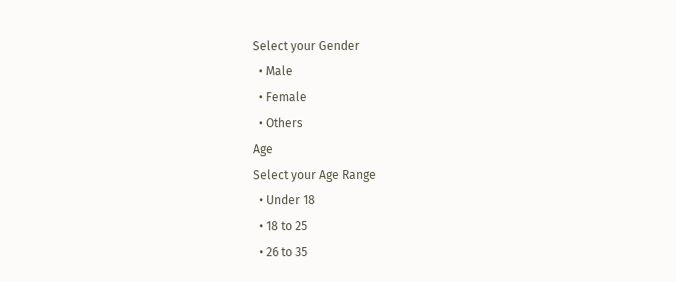Select your Gender
  • Male
  • Female
  • Others
Age
Select your Age Range
  • Under 18
  • 18 to 25
  • 26 to 35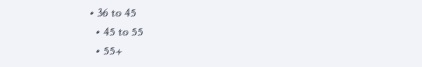• 36 to 45
  • 45 to 55
  • 55+